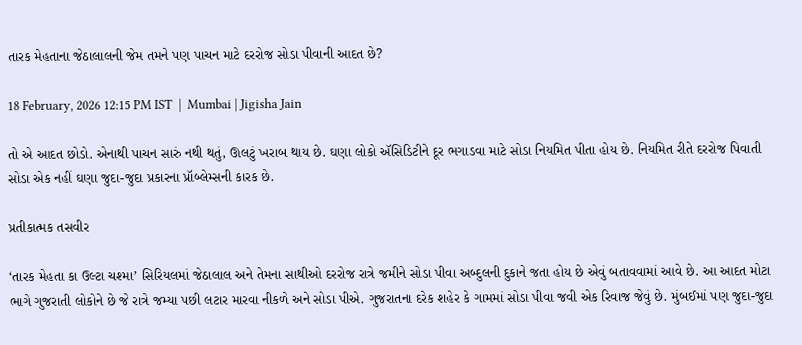તારક મેહતાના જેઠાલાલની જેમ તમને પણ પાચન માટે દરરોજ સોડા પીવાની આદત છે?

18 February, 2026 12:15 PM IST  |  Mumbai | Jigisha Jain

તો એ આદત છોડો. એનાથી પાચન સારું નથી થતું, ઊલટું ખરાબ થાય છે. ઘણા લોકો ઍસિડિટીને દૂર ભગાડવા માટે સોડા નિયમિત પીતા હોય છે. નિયમિત રીતે દરરોજ પિવાતી સોડા એક નહીં ઘણા જુદા-જુદા પ્રકારના પ્રૉબ્લેમ્સની કારક છે.

પ્રતીકાત્મક તસવીર

‘તારક મેહતા કા ઉલ્ટા ચશ્મા’ સિરિયલમાં જેઠાલાલ અને તેમના સાથીઓ દરરોજ રાત્રે જમીને સોડા પીવા અબ્દુલની દુકાને જતા હોય છે એવું બતાવવામાં આવે છે. આ આદત મોટા ભાગે ગુજરાતી લોકોને છે જે રાત્રે જમ્યા પછી લટાર મારવા નીકળે અને સોડા પીએ. ગુજરાતના દરેક શહેર કે ગામમાં સોડા પીવા જવી એક રિવાજ જેવું છે. મુંબઈમાં પણ જુદા-જુદા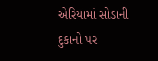એરિયામાં સોડાની દુકાનો પર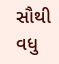સૌથી વધુ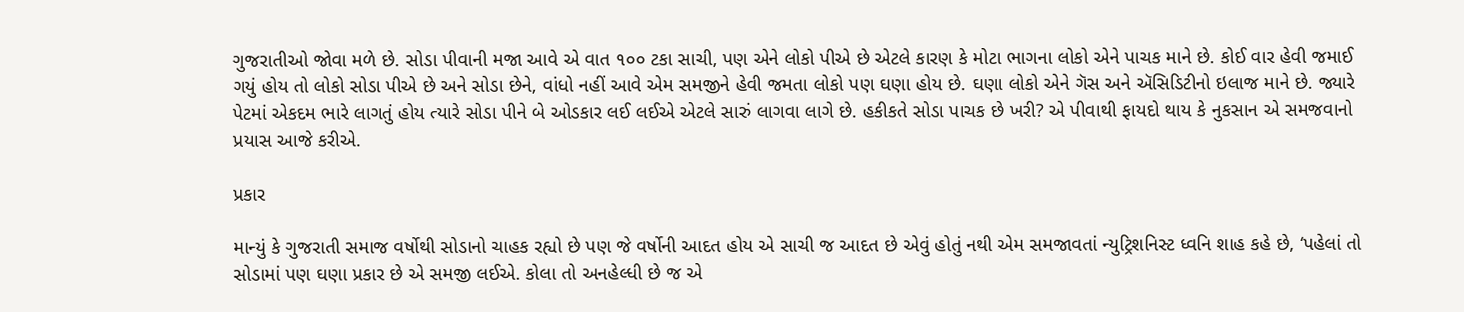ગુજરાતીઓ જોવા મળે છે. સોડા પીવાની મજા આવે એ વાત ૧૦૦ ટકા સાચી, પણ એને લોકો પીએ છે એટલે કારણ કે મોટા ભાગના લોકો એને પાચક માને છે. કોઈ વાર હેવી જમાઈ ગયું હોય તો લોકો સોડા પીએ છે અને સોડા છેને, વાંધો નહીં આવે એમ સમજીને હેવી જમતા લોકો પણ ઘણા હોય છે. ઘણા લોકો એને ગૅસ અને ઍસિડિટીનો ઇલાજ માને છે. જ્યારે પેટમાં એકદમ ભારે લાગતું હોય ત્યારે સોડા પીને બે ઓડકાર લઈ લઈએ એટલે સારું લાગવા લાગે છે. હકીકતે સોડા પાચક છે ખરી? એ પીવાથી ફાયદો થાય કે નુકસાન એ સમજવાનો પ્રયાસ આજે કરીએ.

પ્રકાર

માન્યું કે ગુજરાતી સમાજ વર્ષોથી સોડાનો ચાહક રહ્યો છે પણ જે વર્ષોની આદત હોય એ સાચી જ આદત છે એવું હોતું નથી એમ સમજાવતાં ન્યુટ્રિશનિસ્ટ ધ્વનિ શાહ કહે છે, ‘પહેલાં તો સોડામાં પણ ઘણા પ્રકાર છે એ સમજી લઈએ. કોલા તો અનહેલ્ધી છે જ એ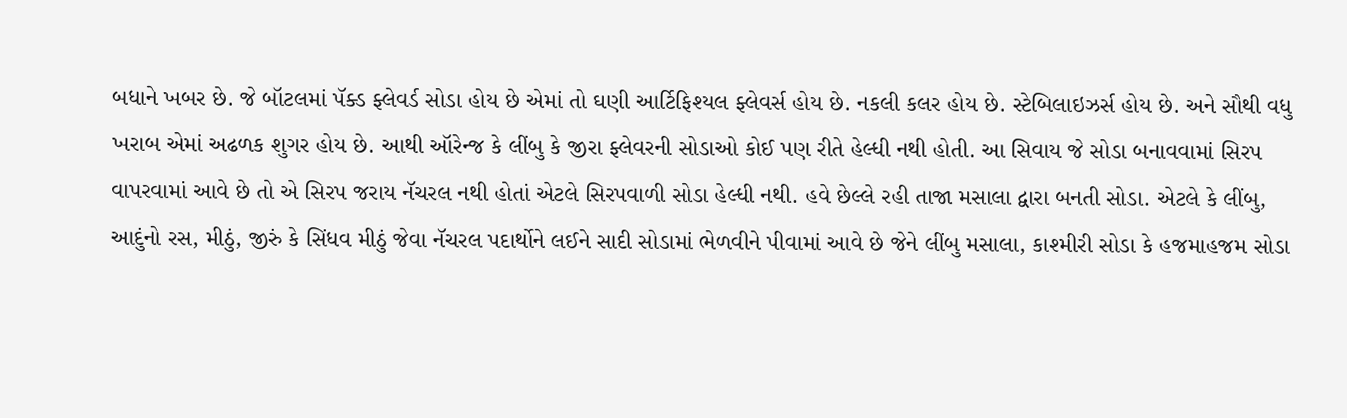બધાને ખબર છે. જે બૉટલમાં પૅક્ડ ફ્લેવર્ડ સોડા હોય છે એમાં તો ઘણી આર્ટિફિશ્યલ ફ્લેવર્સ હોય છે. નકલી કલર હોય છે. સ્ટેબિલાઇઝર્સ હોય છે. અને સૌથી વધુ ખરાબ એમાં અઢળક શુગર હોય છે. આથી ઑરેન્જ કે લીંબુ કે જીરા ફ્લેવરની સોડાઓ કોઈ પણ રીતે હેલ્ધી નથી હોતી. આ સિવાય જે સોડા બનાવવામાં સિરપ વાપરવામાં આવે છે તો એ સિરપ જરાય નૅચરલ નથી હોતાં એટલે સિરપવાળી સોડા હેલ્ધી નથી. હવે છેલ્લે રહી તાજા મસાલા દ્વારા બનતી સોડા. એટલે કે લીંબુ, આદુંનો રસ, મીઠું, જીરું કે સિંધવ મીઠું જેવા નૅચરલ પદાર્થોને લઈને સાદી સોડામાં ભેળવીને પીવામાં આવે છે જેને લીંબુ મસાલા, કાશ્મીરી સોડા કે હજમાહજમ સોડા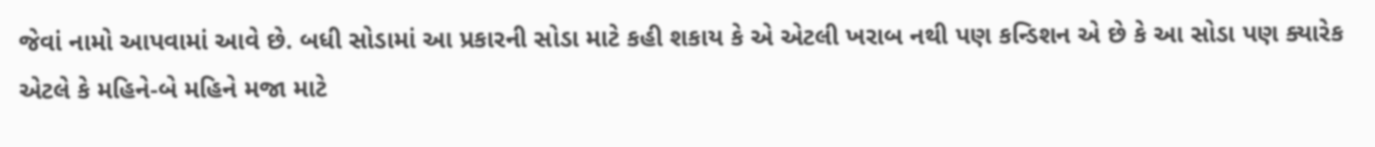જેવાં નામો આપવામાં આવે છે. બધી સોડામાં આ પ્રકારની સોડા માટે કહી શકાય કે એ એટલી ખરાબ નથી પણ કન્ડિશન એ છે કે આ સોડા પણ ક્યારેક એટલે કે મહિને-બે મહિને મજા માટે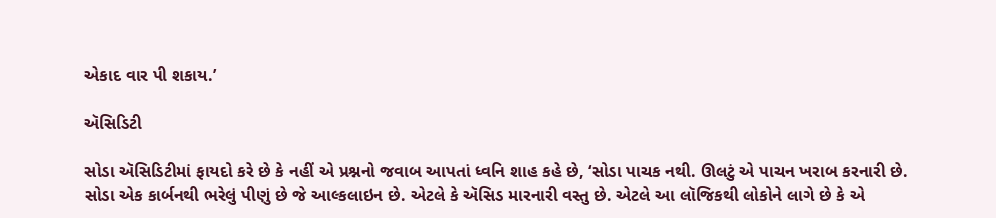એકાદ વાર પી શકાય.’

ઍસિડિટી

સોડા ઍસિડિટીમાં ફાયદો કરે છે કે નહીં એ પ્રશ્નનો જવાબ આપતાં ધ્વનિ શાહ કહે છે, ‘સોડા પાચક નથી. ઊલટું એ પાચન ખરાબ કરનારી છે. સોડા એક કાર્બનથી ભરેલું પીણું છે જે આલ્કલાઇન છે. એટલે કે ઍસિડ મારનારી વસ્તુ છે. એટલે આ લૉજિકથી લોકોને લાગે છે કે એ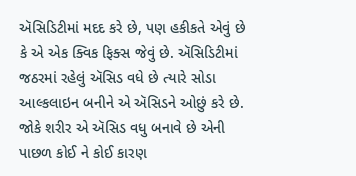ઍસિડિટીમાં મદદ કરે છે, પણ હકીકતે એવું છે કે એ એક ક્વિક ફિક્સ જેવું છે. ઍસિડિટીમાં જઠરમાં રહેલું ઍસિડ વધે છે ત્યારે સોડા આલ્કલાઇન બનીને એ ઍસિડને ઓછું કરે છે. જોકે શરીર એ ઍસિડ વધુ બનાવે છે એની પાછળ કોઈ ને કોઈ કારણ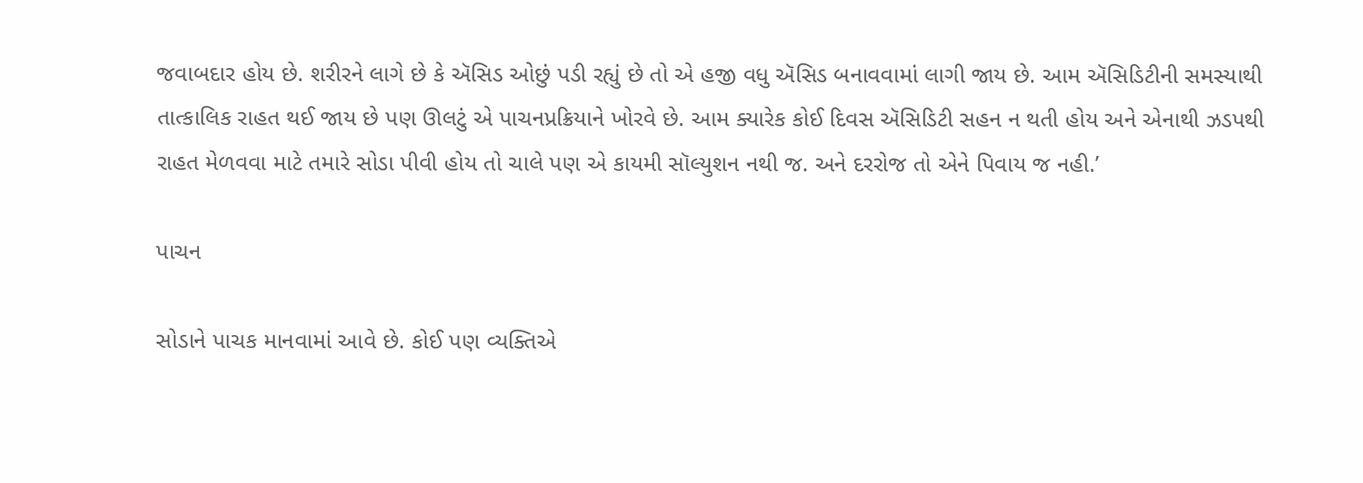જવાબદાર હોય છે. શરીરને લાગે છે કે ઍસિડ ઓછું પડી રહ્યું છે તો એ હજી વધુ ઍસિડ બનાવવામાં લાગી જાય છે. આમ ઍસિડિટીની સમસ્યાથી તાત્કાલિક રાહત થઈ જાય છે પણ ઊલટું એ પાચનપ્રક્રિયાને ખોરવે છે. આમ ક્યારેક કોઈ દિવસ ઍસિડિટી સહન ન થતી હોય અને એનાથી ઝડપથી રાહત મેળવવા માટે તમારે સોડા પીવી હોય તો ચાલે પણ એ કાયમી સૉલ્યુશન નથી જ. અને દરરોજ તો એને પિવાય જ નહી.’

પાચન

સોડાને પાચક માનવામાં આવે છે. કોઈ પણ વ્યક્તિએ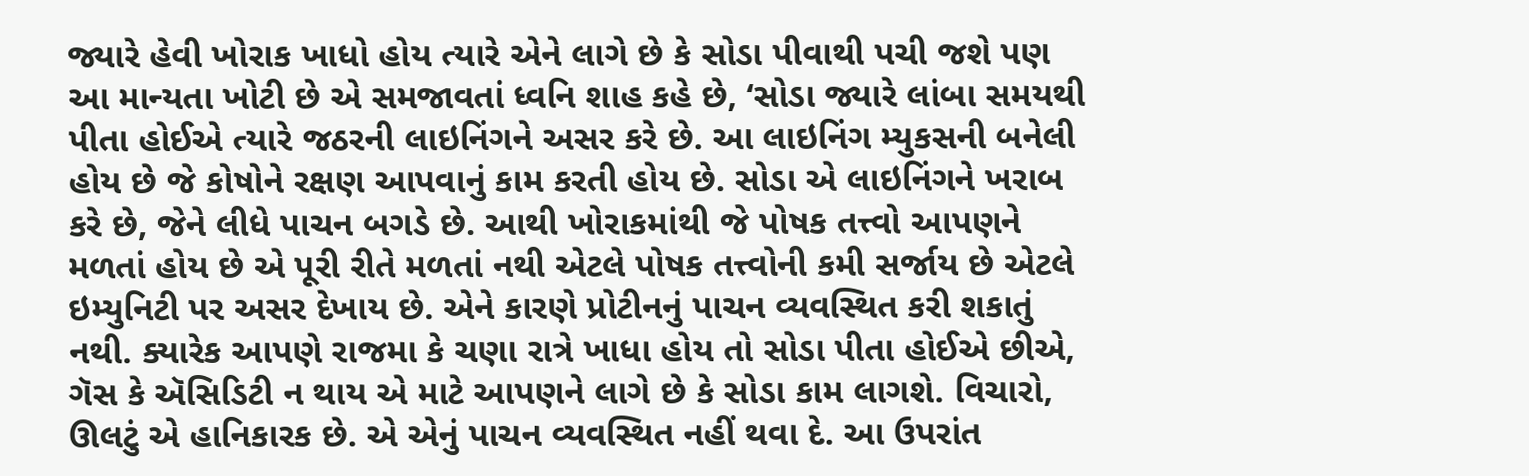જ્યારે હેવી ખોરાક ખાધો હોય ત્યારે એને લાગે છે કે સોડા પીવાથી પચી જશે પણ આ માન્યતા ખોટી છે એ સમજાવતાં ધ્વનિ શાહ કહે છે, ‘સોડા જ્યારે લાંબા સમયથી પીતા હોઈએ ત્યારે જઠરની લાઇનિંગને અસર કરે છે. આ લાઇનિંગ મ્યુકસની બનેલી હોય છે જે કોષોને રક્ષણ આપવાનું કામ કરતી હોય છે. સોડા એ લાઇનિંગને ખરાબ કરે છે, જેને લીધે પાચન બગડે છે. આથી ખોરાકમાંથી જે પોષક તત્ત્વો આપણને મળતાં હોય છે એ પૂરી રીતે મળતાં નથી એટલે પોષક તત્ત્વોની કમી સર્જાય છે એટલે ઇમ્યુનિટી પર અસર દેખાય છે. એને કારણે પ્રોટીનનું પાચન વ્યવસ્થિત કરી શકાતું નથી. ક્યારેક આપણે રાજમા કે ચણા રાત્રે ખાધા હોય તો સોડા પીતા હોઈએ છીએ, ગૅસ કે ઍસિડિટી ન થાય એ માટે આપણને લાગે છે કે સોડા કામ લાગશે. વિચારો, ઊલટું એ હાનિકારક છે. એ એનું પાચન વ્યવસ્થિત નહીં થવા દે. આ ઉપરાંત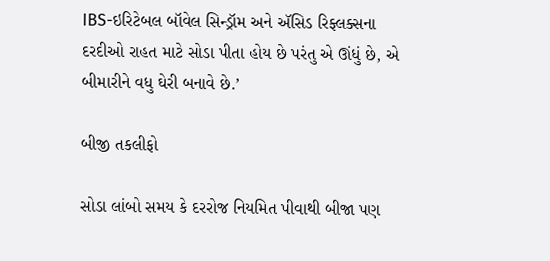IBS-ઇરિટેબલ બૉવેલ સિન્ડ્રૉમ અને ઍસિડ રિફ્લક્સના દરદીઓ રાહત માટે સોડા પીતા હોય છે પરંતુ એ ઊંધું છે, એ બીમારીને વધુ ઘેરી બનાવે છે.’

બીજી તકલીફો

સોડા લાંબો સમય કે દરરોજ નિયમિત પીવાથી બીજા પણ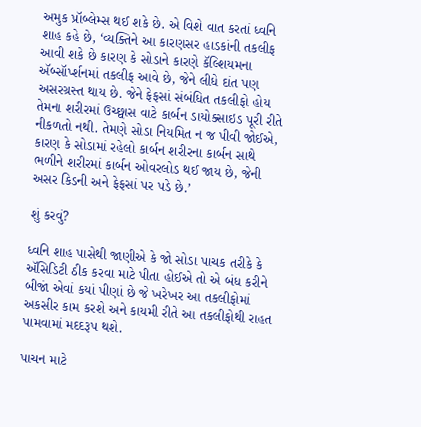અમુક પ્રૉબ્લેમ્સ થઈ શકે છે. એ વિશે વાત કરતાં ધ્વનિ શાહ કહે છે, ‘વ્યક્તિને આ કારણસર હાડકાંની તકલીફ આવી શકે છે કારણ કે સોડાને કારણે કૅલ્શિયમના ઍબ્સૉર્પ્શનમાં તકલીફ આવે છે, જેને લીધે દાંત પણ અસરગ્રસ્ત થાય છે. જેને ફેફસાં સંબંધિત તકલીફો હોય તેમના શરીરમાં ઉચ્છ્વાસ વાટે કાર્બન ડાયોક્સાઇડ પૂરી રીતે નીકળતો નથી. તેમણે સોડા નિયમિત ન જ પીવી જોઈએ, કારણ કે સોડામાં રહેલો કાર્બન શરીરના કાર્બન સાથે ભળીને શરીરમાં કાર્બન ઓવરલોડ થઈ જાય છે, જેની અસર કિડની અને ફેફસાં પર પડે છે.’

શું કરવું?

ધ્વનિ શાહ પાસેથી જાણીએ કે જો સોડા પાચક તરીકે કે ઍસિડિટી ઠીક કરવા માટે પીતા હોઈએ તો એ બંધ કરીને બીજાં એવાં કયાં પીણાં છે જે ખરેખર આ તકલીફોમાં અકસીર કામ કરશે અને કાયમી રીતે આ તકલીફોથી રાહત પામવામાં મદદરૂપ થશે.

પાચન માટે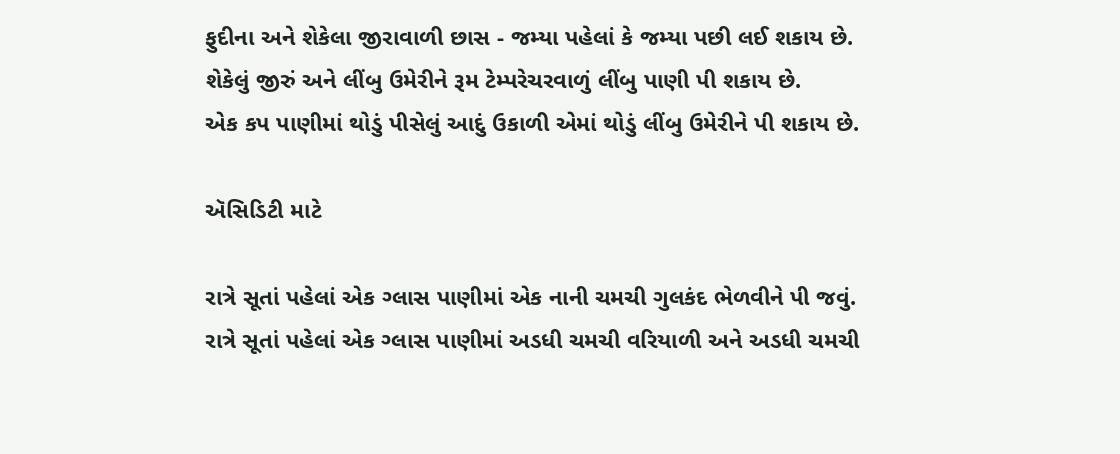ફુદીના અને શેકેલા જીરાવાળી છાસ - જમ્યા પહેલાં કે જમ્યા પછી લઈ શકાય છે.
શેકેલું જીરું અને લીંબુ ઉમેરીને રૂમ ટેમ્પરેચરવાળું લીંબુ પાણી પી શકાય છે.
એક કપ પાણીમાં થોડું પીસેલું આદું ઉકાળી એમાં થોડું લીંબુ ઉમેરીને પી શકાય છે.

ઍસિડિટી માટે

રાત્રે સૂતાં પહેલાં એક ગ્લાસ પાણીમાં એક નાની ચમચી ગુલકંદ ભેળવીને પી જવું.
રાત્રે સૂતાં પહેલાં એક ગ્લાસ પાણીમાં અડધી ચમચી વરિયાળી અને અડધી ચમચી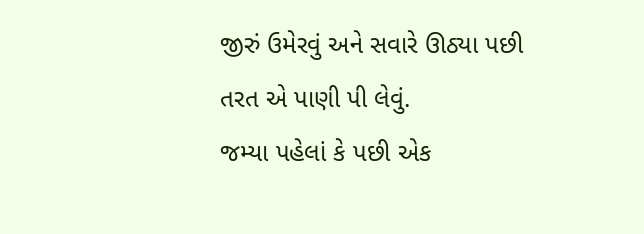જીરું ઉમેરવું અને સવારે ઊઠ્યા પછી તરત એ પાણી પી લેવું.
જમ્યા પહેલાં કે પછી એક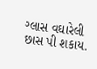ગ્લાસ વઘારેલી છાસ પી શકાય.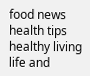food news health tips healthy living life and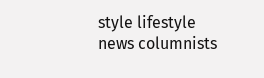style lifestyle news columnists